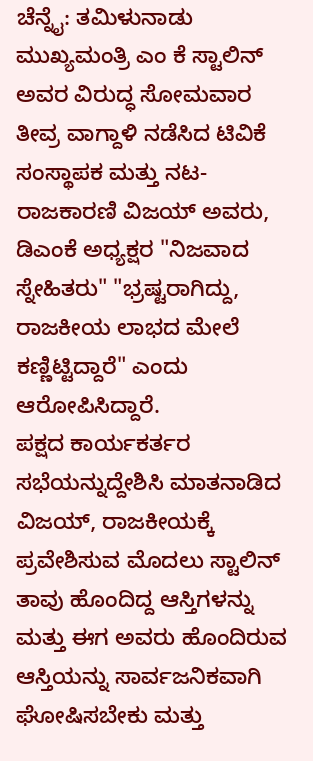ಚೆನ್ನೈ: ತಮಿಳುನಾಡು ಮುಖ್ಯಮಂತ್ರಿ ಎಂ ಕೆ ಸ್ಟಾಲಿನ್ ಅವರ ವಿರುದ್ಧ ಸೋಮವಾರ ತೀವ್ರ ವಾಗ್ದಾಳಿ ನಡೆಸಿದ ಟಿವಿಕೆ ಸಂಸ್ಥಾಪಕ ಮತ್ತು ನಟ-ರಾಜಕಾರಣಿ ವಿಜಯ್ ಅವರು, ಡಿಎಂಕೆ ಅಧ್ಯಕ್ಷರ "ನಿಜವಾದ ಸ್ನೇಹಿತರು" "ಭ್ರಷ್ಟರಾಗಿದ್ದು, ರಾಜಕೀಯ ಲಾಭದ ಮೇಲೆ ಕಣ್ಣಿಟ್ಟಿದ್ದಾರೆ" ಎಂದು ಆರೋಪಿಸಿದ್ದಾರೆ.
ಪಕ್ಷದ ಕಾರ್ಯಕರ್ತರ ಸಭೆಯನ್ನುದ್ದೇಶಿಸಿ ಮಾತನಾಡಿದ ವಿಜಯ್, ರಾಜಕೀಯಕ್ಕೆ ಪ್ರವೇಶಿಸುವ ಮೊದಲು ಸ್ಟಾಲಿನ್ ತಾವು ಹೊಂದಿದ್ದ ಆಸ್ತಿಗಳನ್ನು ಮತ್ತು ಈಗ ಅವರು ಹೊಂದಿರುವ ಆಸ್ತಿಯನ್ನು ಸಾರ್ವಜನಿಕವಾಗಿ ಘೋಷಿಸಬೇಕು ಮತ್ತು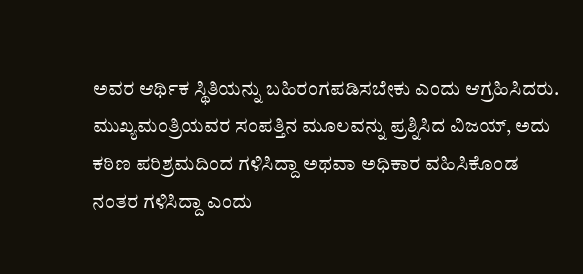ಅವರ ಆರ್ಥಿಕ ಸ್ಥಿತಿಯನ್ನು ಬಹಿರಂಗಪಡಿಸಬೇಕು ಎಂದು ಆಗ್ರಹಿಸಿದರು.
ಮುಖ್ಯಮಂತ್ರಿಯವರ ಸಂಪತ್ತಿನ ಮೂಲವನ್ನು ಪ್ರಶ್ನಿಸಿದ ವಿಜಯ್, ಅದು ಕಠಿಣ ಪರಿಶ್ರಮದಿಂದ ಗಳಿಸಿದ್ದಾ ಅಥವಾ ಅಧಿಕಾರ ವಹಿಸಿಕೊಂಡ ನಂತರ ಗಳಿಸಿದ್ದಾ ಎಂದು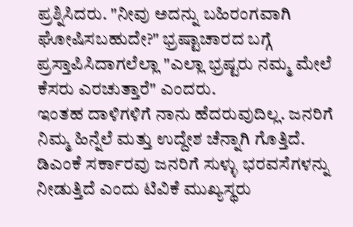ಪ್ರಶ್ನಿಸಿದರು. "ನೀವು ಅದನ್ನು ಬಹಿರಂಗವಾಗಿ ಘೋಷಿಸಬಹುದೇ?" ಭ್ರಷ್ಟಾಚಾರದ ಬಗ್ಗೆ ಪ್ರಸ್ತಾಪಿಸಿದಾಗಲೆಲ್ಲಾ "ಎಲ್ಲಾ ಭ್ರಷ್ಟರು ನಮ್ಮ ಮೇಲೆ ಕೆಸರು ಎರಚುತ್ತಾರೆ" ಎಂದರು.
ಇಂತಹ ದಾಳಿಗಳಿಗೆ ನಾನು ಹೆದರುವುದಿಲ್ಲ. ಜನರಿಗೆ ನಿಮ್ಮ ಹಿನ್ನೆಲೆ ಮತ್ತು ಉದ್ದೇಶ ಚೆನ್ನಾಗಿ ಗೊತ್ತಿದೆ. ಡಿಎಂಕೆ ಸರ್ಕಾರವು ಜನರಿಗೆ ಸುಳ್ಳು ಭರವಸೆಗಳನ್ನು ನೀಡುತ್ತಿದೆ ಎಂದು ಟಿವಿಕೆ ಮುಖ್ಯಸ್ಥರು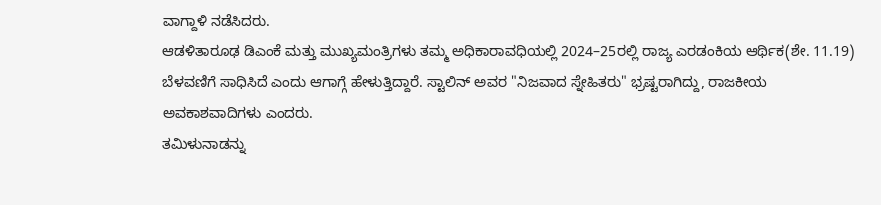ವಾಗ್ದಾಳಿ ನಡೆಸಿದರು.
ಆಡಳಿತಾರೂಢ ಡಿಎಂಕೆ ಮತ್ತು ಮುಖ್ಯಮಂತ್ರಿಗಳು ತಮ್ಮ ಅಧಿಕಾರಾವಧಿಯಲ್ಲಿ 2024–25ರಲ್ಲಿ ರಾಜ್ಯ ಎರಡಂಕಿಯ ಆರ್ಥಿಕ(ಶೇ. 11.19) ಬೆಳವಣಿಗೆ ಸಾಧಿಸಿದೆ ಎಂದು ಆಗಾಗ್ಗೆ ಹೇಳುತ್ತಿದ್ದಾರೆ. ಸ್ಟಾಲಿನ್ ಅವರ "ನಿಜವಾದ ಸ್ನೇಹಿತರು" ಭ್ರಷ್ಟರಾಗಿದ್ದು, ರಾಜಕೀಯ ಅವಕಾಶವಾದಿಗಳು ಎಂದರು.
ತಮಿಳುನಾಡನ್ನು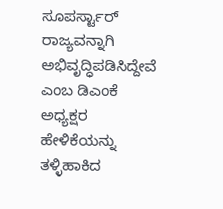ಸೂಪರ್ಸ್ಟಾರ್ ರಾಜ್ಯವನ್ನಾಗಿ ಅಭಿವೃದ್ಧಿಪಡಿಸಿದ್ದೇವೆ ಎಂಬ ಡಿಎಂಕೆ ಅಧ್ಯಕ್ಷರ ಹೇಳಿಕೆಯನ್ನು ತಳ್ಳಿಹಾಕಿದ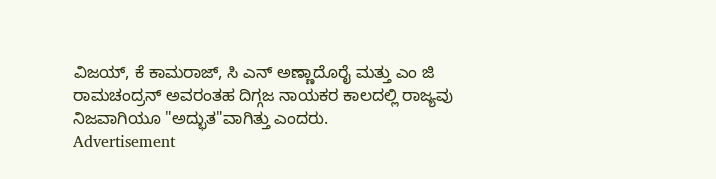ವಿಜಯ್, ಕೆ ಕಾಮರಾಜ್, ಸಿ ಎನ್ ಅಣ್ಣಾದೊರೈ ಮತ್ತು ಎಂ ಜಿ ರಾಮಚಂದ್ರನ್ ಅವರಂತಹ ದಿಗ್ಗಜ ನಾಯಕರ ಕಾಲದಲ್ಲಿ ರಾಜ್ಯವು ನಿಜವಾಗಿಯೂ "ಅದ್ಭುತ"ವಾಗಿತ್ತು ಎಂದರು.
Advertisement